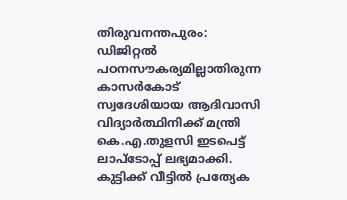തിരുവനന്തപുരം: ഡിജിറ്റൽ പഠനസൗകര്യമില്ലാതിരുന്ന കാസർകോട് സ്വദേശിയായ ആദിവാസി വിദ്യാർത്ഥിനിക്ക് മന്ത്രി കെ.എ.തുളസി ഇടപെട്ട് ലാപ്ടോപ്പ് ലഭ്യമാക്കി. കുട്ടിക്ക് വീട്ടിൽ പ്രത്യേക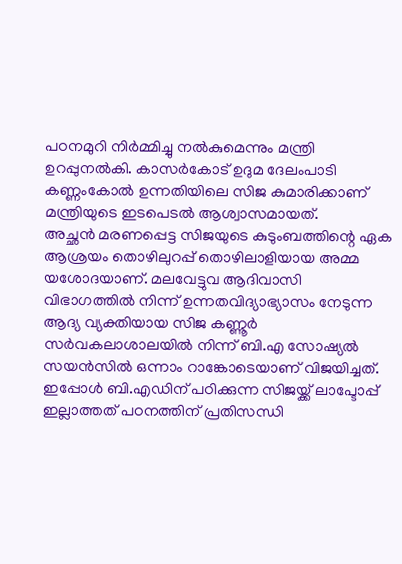പഠനമുറി നിർമ്മിച്ചു നൽകുമെന്നും മന്ത്രി ഉറപ്പുനൽകി. കാസർകോട് ഉദുമ ദേലംപാടി കണ്ണംകോൽ ഉന്നതിയിലെ സിജ കുമാരിക്കാണ് മന്ത്രിയുടെ ഇടപെടൽ ആശ്വാസമായത്.
അച്ഛൻ മരണപ്പെട്ട സിജയുടെ കുടുംബത്തിന്റെ ഏക ആശ്രയം തൊഴിലുറപ്പ് തൊഴിലാളിയായ അമ്മ യശോദയാണ്. മലവേട്ടുവ ആദിവാസി വിഭാഗത്തിൽ നിന്ന് ഉന്നതവിദ്യാഭ്യാസം നേടുന്ന ആദ്യ വ്യക്തിയായ സിജ കണ്ണൂർ സർവകലാശാലയിൽ നിന്ന് ബി.എ സോഷ്യൽ സയൻസിൽ ഒന്നാം റാങ്കോടെയാണ് വിജയിച്ചത്. ഇപ്പോൾ ബി.എഡിന് പഠിക്കുന്ന സിജയ്ക്ക് ലാപ്ടോപ്പ് ഇല്ലാത്തത് പഠനത്തിന് പ്രതിസന്ധി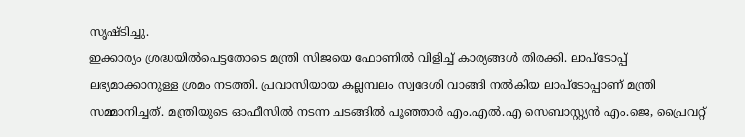സൃഷ്ടിച്ചു.
ഇക്കാര്യം ശ്രദ്ധയിൽപെട്ടതോടെ മന്ത്രി സിജയെ ഫോണിൽ വിളിച്ച് കാര്യങ്ങൾ തിരക്കി. ലാപ്ടോപ്പ് ലഭ്യമാക്കാനുള്ള ശ്രമം നടത്തി. പ്രവാസിയായ കല്ലമ്പലം സ്വദേശി വാങ്ങി നൽകിയ ലാപ്ടോപ്പാണ് മന്ത്രി സമ്മാനിച്ചത്. മന്ത്രിയുടെ ഓഫീസിൽ നടന്ന ചടങ്ങിൽ പൂഞ്ഞാർ എം.എൽ.എ സെബാസ്റ്റ്യൻ എം.ജെ, പ്രൈവറ്റ്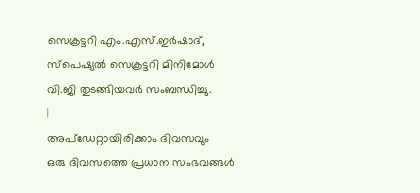സെക്രട്ടറി എം.എസ്.ഇർഷാദ്, സ്പെഷ്യൽ സെക്രട്ടറി മിനിമോൾ വി.ജി തുടങ്ങിയവർ സംബന്ധിച്ചു.
|
അപ്ഡേറ്റായിരിക്കാം ദിവസവും
ഒരു ദിവസത്തെ പ്രധാന സംഭവങ്ങൾ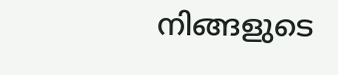നിങ്ങളുടെ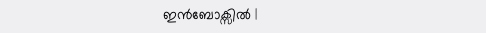ഇൻബോക്സിൽ |